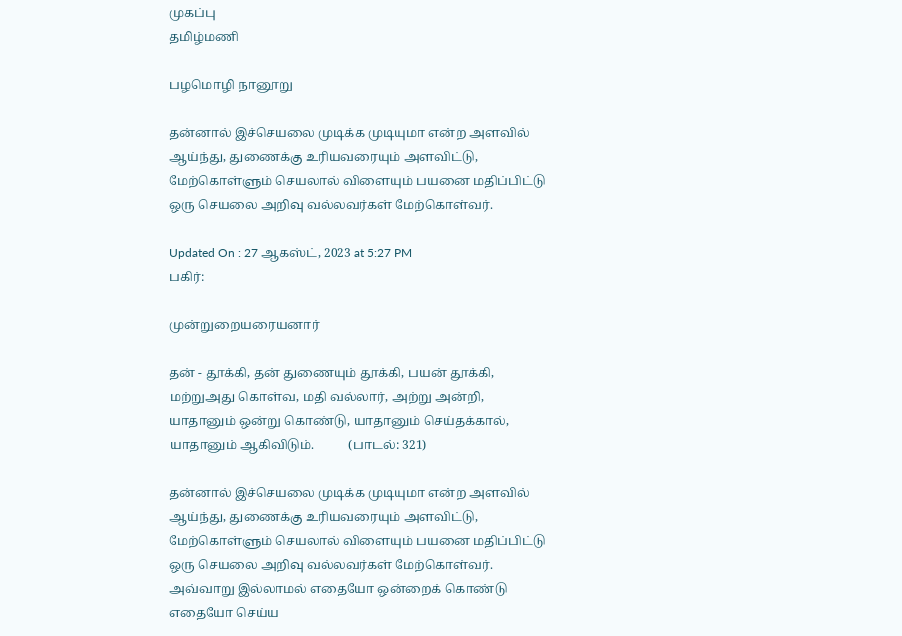முகப்பு
தமிழ்மணி

பழமொழி நானூறு

தன்னால் இச்செயலை முடிக்க முடியுமா என்ற அளவில் ஆய்ந்து, துணைக்கு உரியவரையும் அளவிட்டு, மேற்கொள்ளும் செயலால் விளையும் பயனை மதிப்பிட்டு ஒரு செயலை அறிவு வல்லவர்கள் மேற்கொள்வர்.

Updated On : 27 ஆகஸ்ட், 2023 at 5:27 PM
பகிர்:

முன்றுறையரையனார்

தன் - தூக்கி, தன் துணையும் தூக்கி, பயன் தூக்கி,
மற்றுஅது கொள்வ, மதி வல்லார், அற்று அன்றி,
யாதானும் ஒன்று கொண்டு, யாதானும் செய்தக்கால்,
யாதானும் ஆகிவிடும்.           (பாடல்: 321)

தன்னால் இச்செயலை முடிக்க முடியுமா என்ற அளவில் ஆய்ந்து, துணைக்கு உரியவரையும் அளவிட்டு, மேற்கொள்ளும் செயலால் விளையும் பயனை மதிப்பிட்டு ஒரு செயலை அறிவு வல்லவர்கள் மேற்கொள்வர். அவ்வாறு இல்லாமல் எதையோ ஒன்றைக் கொண்டு எதையோ செய்ய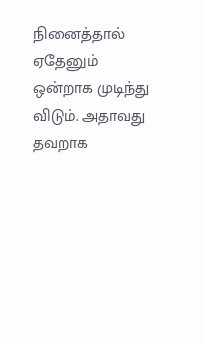நினைத்தால் ஏதேனும் ஒன்றாக முடிந்து விடும். அதாவது தவறாக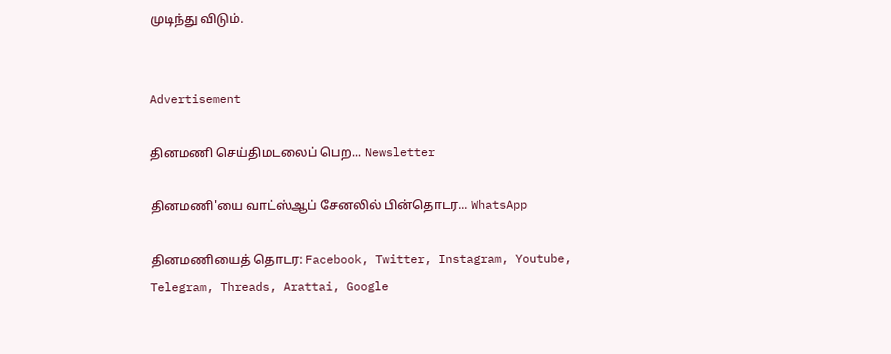முடிந்து விடும்.


Advertisement

தினமணி செய்திமடலைப் பெற... Newsletter

தினமணி'யை வாட்ஸ்ஆப் சேனலில் பின்தொடர... WhatsApp

தினமணியைத் தொடர: Facebook, Twitter, Instagram, Youtube, Telegram, Threads, Arattai, Google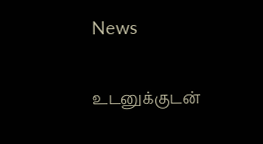News

உடனுக்குடன்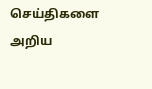செய்திகளை அறிய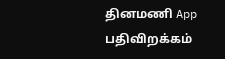தினமணி App பதிவிறக்கம்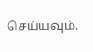செய்யவும்.